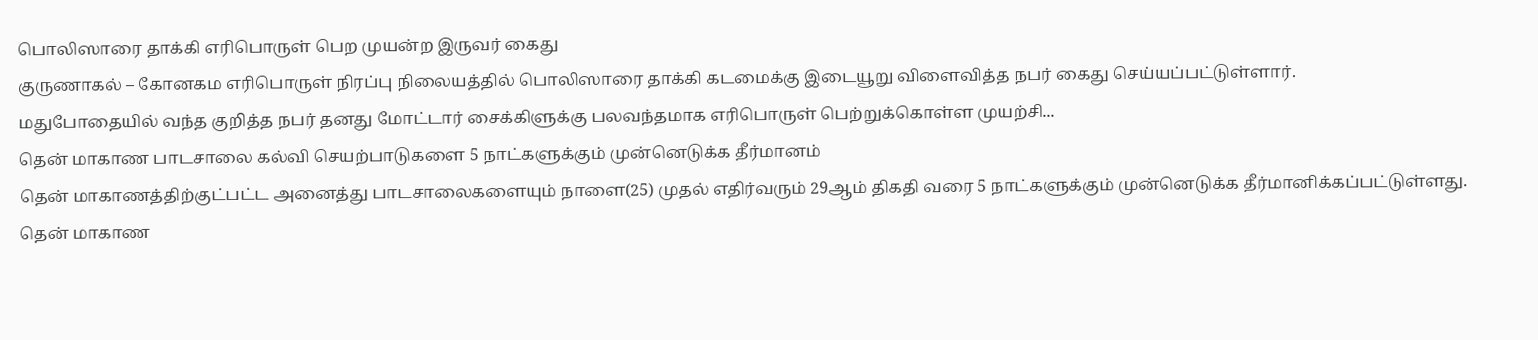பொலிஸாரை தாக்கி எரிபொருள் பெற முயன்ற இருவர் கைது
குருணாகல் – கோனகம எரிபொருள் நிரப்பு நிலையத்தில் பொலிஸாரை தாக்கி கடமைக்கு இடையூறு விளைவித்த நபர் கைது செய்யப்பட்டுள்ளார்.
மதுபோதையில் வந்த குறித்த நபர் தனது மோட்டார் சைக்கிளுக்கு பலவந்தமாக எரிபொருள் பெற்றுக்கொள்ள முயற்சி...
தென் மாகாண பாடசாலை கல்வி செயற்பாடுகளை 5 நாட்களுக்கும் முன்னெடுக்க தீர்மானம்
தென் மாகாணத்திற்குட்பட்ட அனைத்து பாடசாலைகளையும் நாளை(25) முதல் எதிர்வரும் 29ஆம் திகதி வரை 5 நாட்களுக்கும் முன்னெடுக்க தீர்மானிக்கப்பட்டுள்ளது.
தென் மாகாண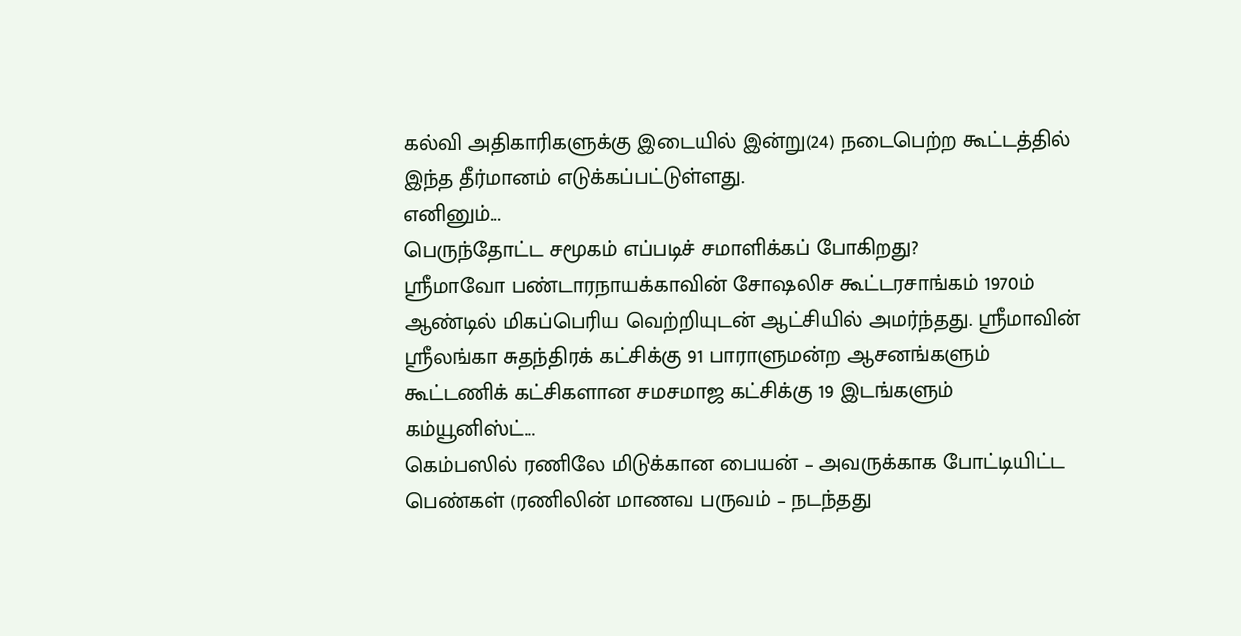கல்வி அதிகாரிகளுக்கு இடையில் இன்று(24) நடைபெற்ற கூட்டத்தில் இந்த தீர்மானம் எடுக்கப்பட்டுள்ளது.
எனினும்...
பெருந்தோட்ட சமூகம் எப்படிச் சமாளிக்கப் போகிறது?
ஸ்ரீமாவோ பண்டாரநாயக்காவின் சோஷலிச கூட்டரசாங்கம் 1970ம் ஆண்டில் மிகப்பெரிய வெற்றியுடன் ஆட்சியில் அமர்ந்தது. ஸ்ரீமாவின் ஸ்ரீலங்கா சுதந்திரக் கட்சிக்கு 91 பாராளுமன்ற ஆசனங்களும் கூட்டணிக் கட்சிகளான சமசமாஜ கட்சிக்கு 19 இடங்களும் கம்யூனிஸ்ட்...
கெம்பஸில் ரணிலே மிடுக்கான பையன் – அவருக்காக போட்டியிட்ட பெண்கள் (ரணிலின் மாணவ பருவம் – நடந்தது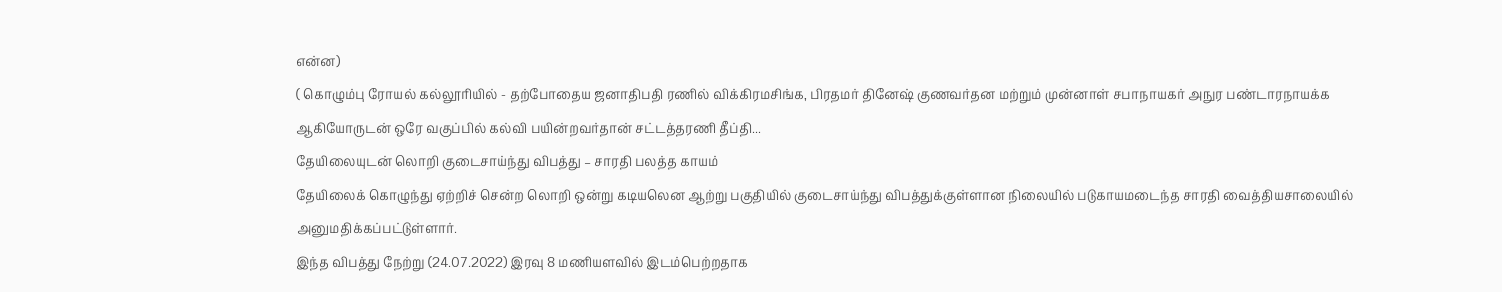என்ன)
( கொழும்பு ரோயல் கல்லூரியில் - தற்போதைய ஜனாதிபதி ரணில் விக்கிரமசிங்க, பிரதமர் தினேஷ் குணவர்தன மற்றும் முன்னாள் சபாநாயகர் அநுர பண்டாரநாயக்க ஆகியோருடன் ஒரே வகுப்பில் கல்வி பயின்றவர்தான் சட்டத்தரணி தீப்தி...
தேயிலையுடன் லொறி குடைசாய்ந்து விபத்து – சாரதி பலத்த காயம்
தேயிலைக் கொழுந்து ஏற்றிச் சென்ற லொறி ஒன்று கடியலென ஆற்று பகுதியில் குடைசாய்ந்து விபத்துக்குள்ளான நிலையில் படுகாயமடைந்த சாரதி வைத்தியசாலையில் அனுமதிக்கப்பட்டுள்ளார்.
இந்த விபத்து நேற்று (24.07.2022) இரவு 8 மணியளவில் இடம்பெற்றதாக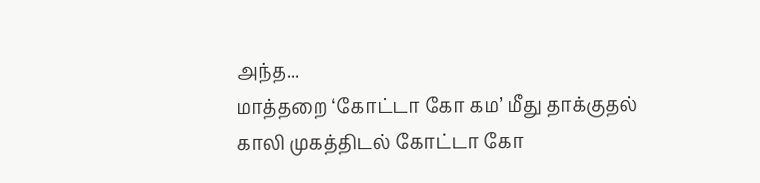அந்த...
மாத்தறை ‘கோட்டா கோ கம’ மீது தாக்குதல்
காலி முகத்திடல் கோட்டா கோ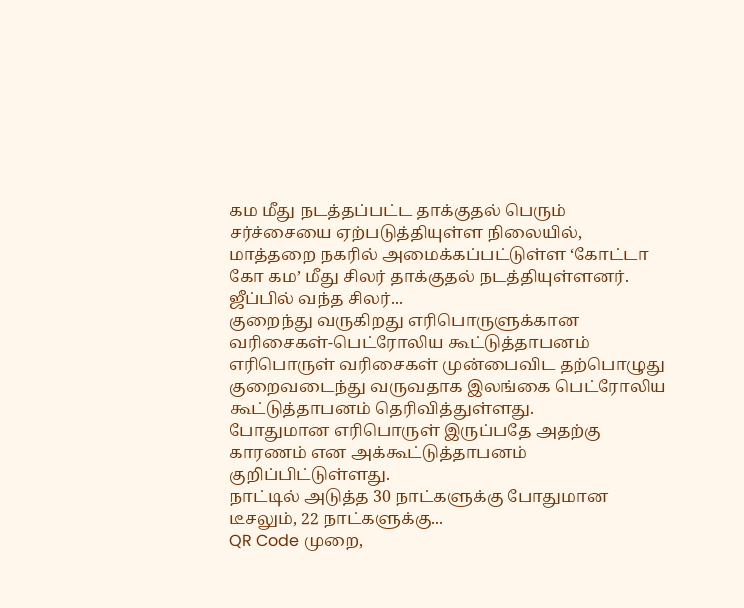கம மீது நடத்தப்பட்ட தாக்குதல் பெரும் சர்ச்சையை ஏற்படுத்தியுள்ள நிலையில், மாத்தறை நகரில் அமைக்கப்பட்டுள்ள ‘கோட்டா கோ கம’ மீது சிலர் தாக்குதல் நடத்தியுள்ளனர்.
ஜீப்பில் வந்த சிலர்...
குறைந்து வருகிறது எரிபொருளுக்கான வரிசைகள்-பெட்ரோலிய கூட்டுத்தாபனம்
எரிபொருள் வரிசைகள் முன்பைவிட தற்பொழுது குறைவடைந்து வருவதாக இலங்கை பெட்ரோலிய கூட்டுத்தாபனம் தெரிவித்துள்ளது.
போதுமான எரிபொருள் இருப்பதே அதற்கு காரணம் என அக்கூட்டுத்தாபனம் குறிப்பிட்டுள்ளது.
நாட்டில் அடுத்த 30 நாட்களுக்கு போதுமான டீசலும், 22 நாட்களுக்கு...
QR Code முறை,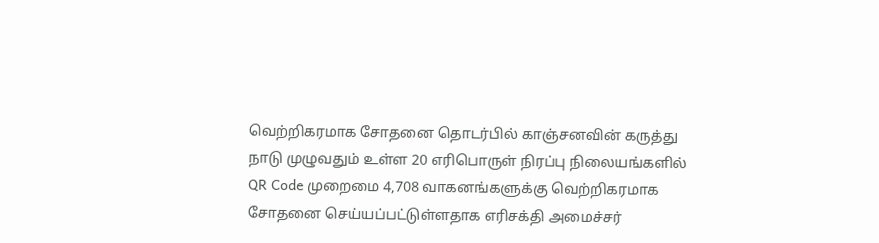வெற்றிகரமாக சோதனை தொடர்பில் காஞ்சனவின் கருத்து
நாடு முழுவதும் உள்ள 20 எரிபொருள் நிரப்பு நிலையங்களில் QR Code முறைமை 4,708 வாகனங்களுக்கு வெற்றிகரமாக சோதனை செய்யப்பட்டுள்ளதாக எரிசக்தி அமைச்சர்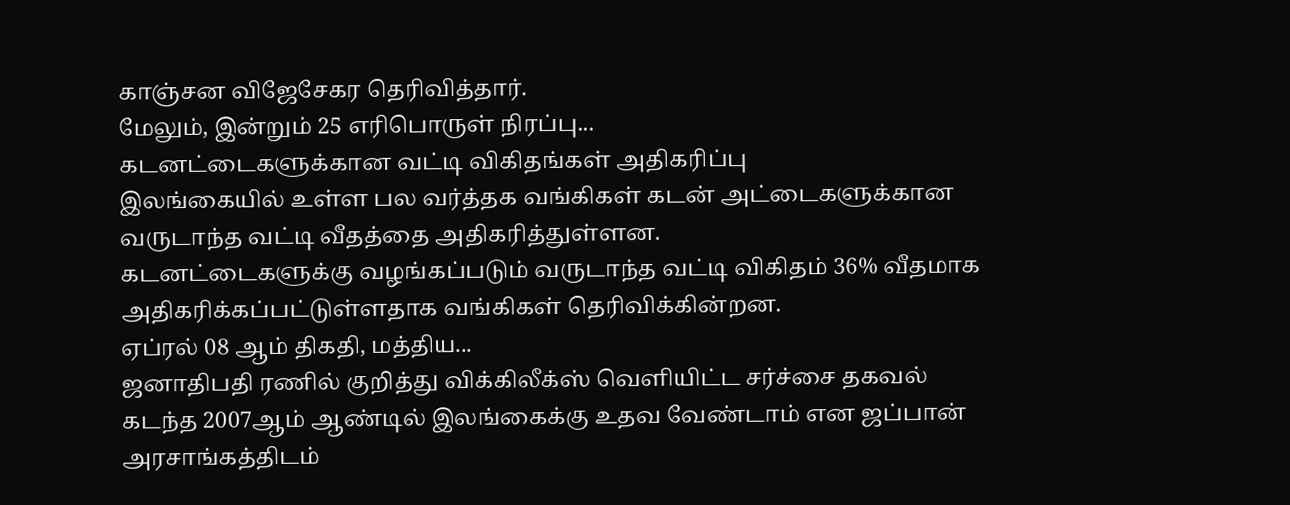காஞ்சன விஜேசேகர தெரிவித்தார்.
மேலும், இன்றும் 25 எரிபொருள் நிரப்பு...
கடனட்டைகளுக்கான வட்டி விகிதங்கள் அதிகரிப்பு
இலங்கையில் உள்ள பல வர்த்தக வங்கிகள் கடன் அட்டைகளுக்கான வருடாந்த வட்டி வீதத்தை அதிகரித்துள்ளன.
கடனட்டைகளுக்கு வழங்கப்படும் வருடாந்த வட்டி விகிதம் 36% வீதமாக அதிகரிக்கப்பட்டுள்ளதாக வங்கிகள் தெரிவிக்கின்றன.
ஏப்ரல் 08 ஆம் திகதி, மத்திய...
ஜனாதிபதி ரணில் குறித்து விக்கிலீக்ஸ் வௌியிட்ட சர்ச்சை தகவல்
கடந்த 2007ஆம் ஆண்டில் இலங்கைக்கு உதவ வேண்டாம் என ஜப்பான் அரசாங்கத்திடம்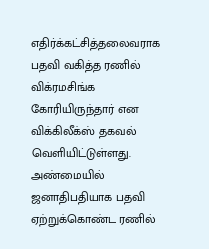எதிர்க்கட்சித்தலைவராக பதவி வகித்த ரணில் விக்ரமசிங்க கோரியிருந்தார் என விக்கிலீக்ஸ் தகவல் வெளியிட்டுள்ளது.
அண்மையில் ஜனாதிபதியாக பதவி ஏற்றுக்கொண்ட ரணில்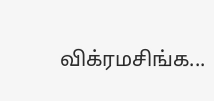விக்ரமசிங்க...